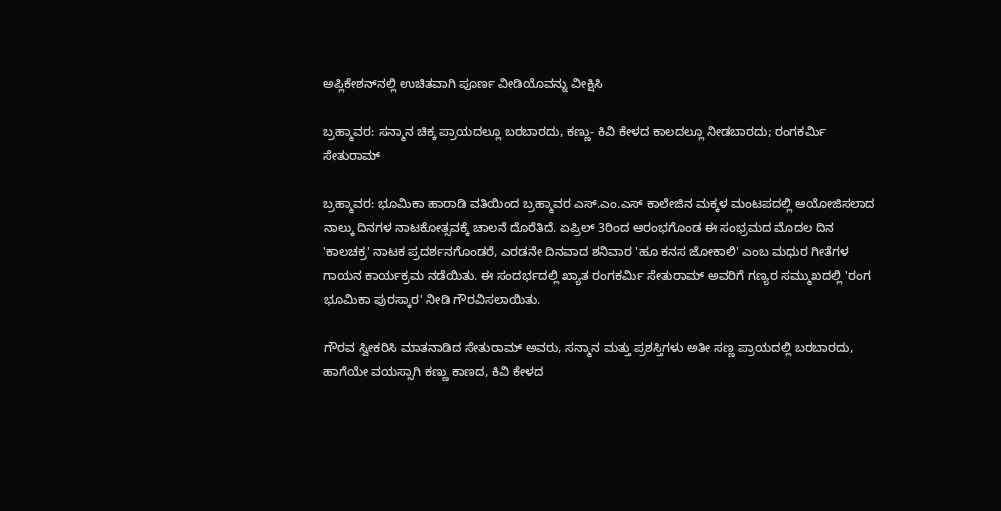ಅಪ್ಲಿಕೇಶನ್‌ನಲ್ಲಿ ಉಚಿತವಾಗಿ ಪೂರ್ಣ ವೀಡಿಯೊವನ್ನು ವೀಕ್ಷಿಸಿ

ಬ್ರಹ್ಮಾವರ: ಸನ್ಮಾನ ಚಿಕ್ಕ ಪ್ರಾಯದಲ್ಲೂ ಬರಬಾರದು, ಕಣ್ಣು- ಕಿವಿ ಕೇಳದ ಕಾಲದಲ್ಲೂ ನೀಡಬಾರದು; ರಂಗಕರ್ಮಿ ಸೇತುರಾಮ್

ಬ್ರಹ್ಮಾವರ: ಭೂಮಿಕಾ ಹಾರಾಡಿ ವತಿಯಿಂದ ಬ್ರಹ್ಮಾವರ ಎಸ್.ಎಂ.ಎಸ್ ಕಾಲೇಜಿನ ಮಕ್ಕಳ ಮಂಟಪದಲ್ಲಿ ಆಯೋಜಿಸಲಾದ ನಾಲ್ಕು ದಿನಗಳ ನಾಟಕೋತ್ಸವಕ್ಕೆ ಚಾಲನೆ ದೊರೆತಿದೆ. ಏಪ್ರಿಲ್ 3ರಿಂದ ಆರಂಭಗೊಂಡ ಈ ಸಂಭ್ರಮದ ಮೊದಲ ದಿನ 'ಕಾಲಚಕ್ರ' ನಾಟಕ ಪ್ರದರ್ಶನಗೊಂಡರೆ, ಎರಡನೇ ದಿನವಾದ ಶನಿವಾರ 'ಹೂ ಕನಸ ಜೋಕಾಲಿ' ಎಂಬ ಮಧುರ ಗೀತೆಗಳ ಗಾಯನ ಕಾರ್ಯಕ್ರಮ ನಡೆಯಿತು. ಈ ಸಂದರ್ಭದಲ್ಲಿ ಖ್ಯಾತ ರಂಗಕರ್ಮಿ ಸೇತುರಾಮ್ ಅವರಿಗೆ ಗಣ್ಯರ ಸಮ್ಮುಖದಲ್ಲಿ 'ರಂಗ ಭೂಮಿಕಾ ಪುರಸ್ಕಾರ' ನೀಡಿ ಗೌರವಿಸಲಾಯಿತು.

ಗೌರವ ಸ್ವೀಕರಿಸಿ ಮಾತನಾಡಿದ ಸೇತುರಾಮ್ ಅವರು, ಸನ್ಮಾನ ಮತ್ತು ಪ್ರಶಸ್ತಿಗಳು ಅತೀ ಸಣ್ಣ ಪ್ರಾಯದಲ್ಲಿ ಬರಬಾರದು, ಹಾಗೆಯೇ ವಯಸ್ಸಾಗಿ ಕಣ್ಣು ಕಾಣದ, ಕಿವಿ ಕೇಳದ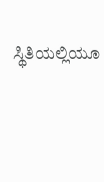ಸ್ಥಿತಿಯಲ್ಲಿಯೂ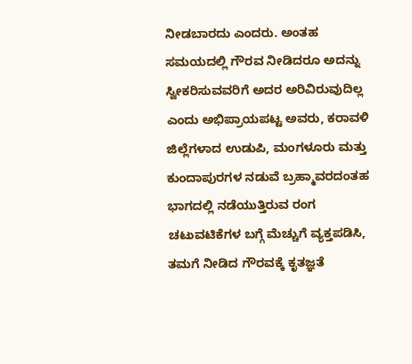ನೀಡಬಾರದು ಎಂದರು. ಅಂತಹ ಸಮಯದಲ್ಲಿ ಗೌರವ ನೀಡಿದರೂ ಅದನ್ನು ಸ್ವೀಕರಿಸುವವರಿಗೆ ಅದರ ಅರಿವಿರುವುದಿಲ್ಲ ಎಂದು ಅಭಿಪ್ರಾಯಪಟ್ಟ ಅವರು, ಕರಾವಳಿ ಜಿಲ್ಲೆಗಳಾದ ಉಡುಪಿ, ಮಂಗಳೂರು ಮತ್ತು ಕುಂದಾಪುರಗಳ ನಡುವೆ ಬ್ರಹ್ಮಾವರದಂತಹ ಭಾಗದಲ್ಲಿ ನಡೆಯುತ್ತಿರುವ ರಂಗ ಚಟುವಟಿಕೆಗಳ ಬಗ್ಗೆ ಮೆಚ್ಚುಗೆ ವ್ಯಕ್ತಪಡಿಸಿ, ತಮಗೆ ನೀಡಿದ ಗೌರವಕ್ಕೆ ಕೃತಜ್ಞತೆ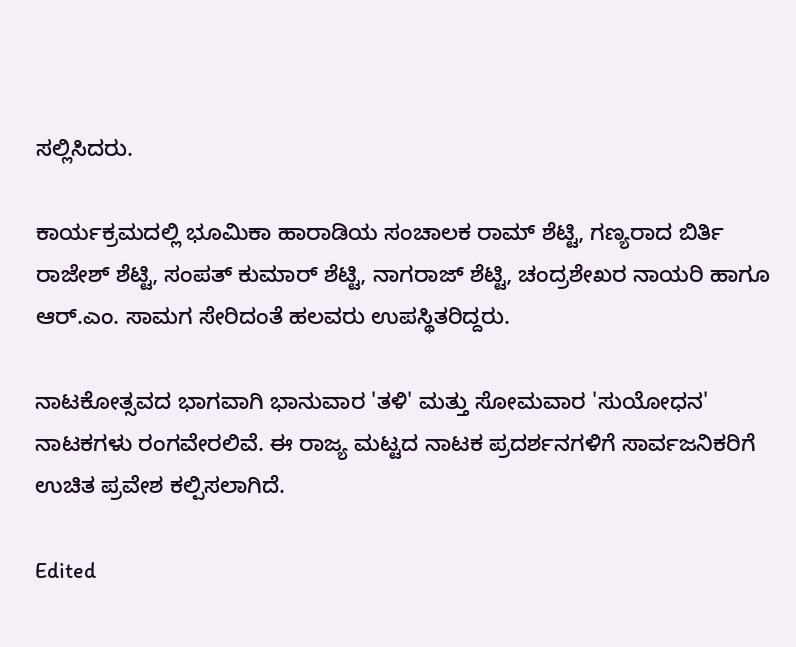ಸಲ್ಲಿಸಿದರು.

ಕಾರ್ಯಕ್ರಮದಲ್ಲಿ ಭೂಮಿಕಾ ಹಾರಾಡಿಯ ಸಂಚಾಲಕ ರಾಮ್ ಶೆಟ್ಟಿ, ಗಣ್ಯರಾದ ಬಿರ್ತಿ ರಾಜೇಶ್ ಶೆಟ್ಟಿ, ಸಂಪತ್ ಕುಮಾರ್ ಶೆಟ್ಟಿ, ನಾಗರಾಜ್ ಶೆಟ್ಟಿ, ಚಂದ್ರಶೇಖರ ನಾಯರಿ ಹಾಗೂ ಆರ್.ಎಂ. ಸಾಮಗ ಸೇರಿದಂತೆ ಹಲವರು ಉಪಸ್ಥಿತರಿದ್ದರು.

ನಾಟಕೋತ್ಸವದ ಭಾಗವಾಗಿ ಭಾನುವಾರ 'ತಳಿ' ಮತ್ತು ಸೋಮವಾರ 'ಸುಯೋಧನ' ನಾಟಕಗಳು ರಂಗವೇರಲಿವೆ. ಈ ರಾಜ್ಯ ಮಟ್ಟದ ನಾಟಕ ಪ್ರದರ್ಶನಗಳಿಗೆ ಸಾರ್ವಜನಿಕರಿಗೆ ಉಚಿತ ಪ್ರವೇಶ ಕಲ್ಪಿಸಲಾಗಿದೆ.

Edited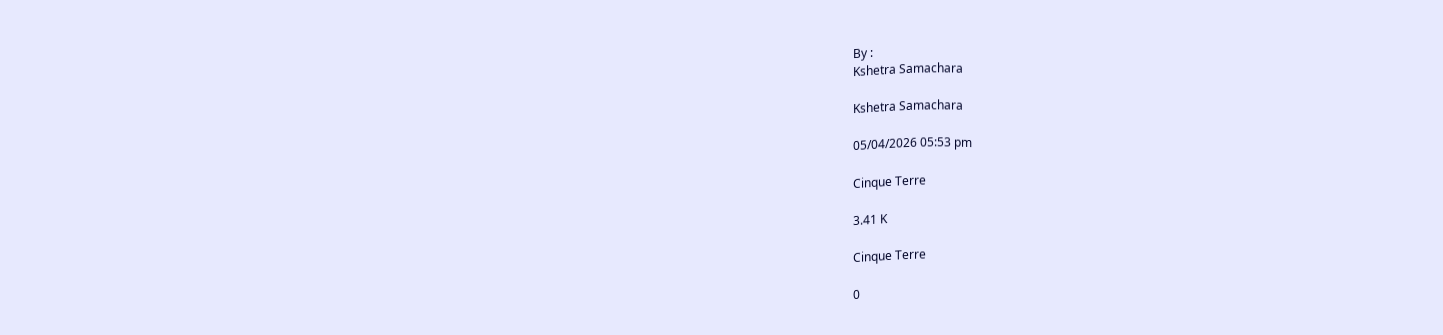By :
Kshetra Samachara

Kshetra Samachara

05/04/2026 05:53 pm

Cinque Terre

3.41 K

Cinque Terre

0